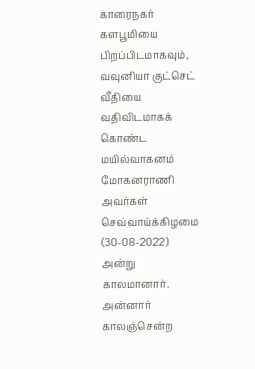காரைநகர் களபூமியை பிறப்பிடமாகவும்,
வவுனியா குட்செட் வீதியை வதிவிடமாகக் கொண்ட
மயில்வாகனம் மோகனராணி அவர்கள்
செவ்வாய்க்கிழமை (30-08-2022) அன்று காலமானார்.
அன்னார் காலஞ்சென்ற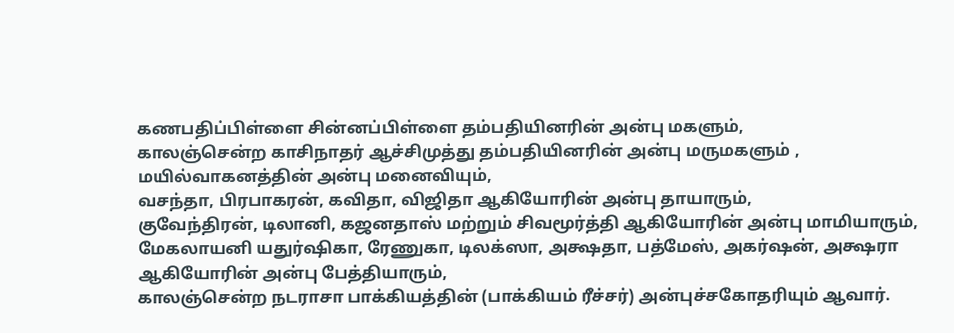கணபதிப்பிள்ளை சின்னப்பிள்ளை தம்பதியினரின் அன்பு மகளும்,
காலஞ்சென்ற காசிநாதர் ஆச்சிமுத்து தம்பதியினரின் அன்பு மருமகளும் ,
மயில்வாகனத்தின் அன்பு மனைவியும்,
வசந்தா, பிரபாகரன், கவிதா, விஜிதா ஆகியோரின் அன்பு தாயாரும்,
குவேந்திரன், டிலானி, கஜனதாஸ் மற்றும் சிவமூர்த்தி ஆகியோரின் அன்பு மாமியாரும்,
மேகலாயனி யதுர்ஷிகா, ரேணுகா, டிலக்ஸா, அக்ஷதா, பத்மேஸ், அகர்ஷன், அக்ஷரா ஆகியோரின் அன்பு பேத்தியாரும்,
காலஞ்சென்ற நடராசா பாக்கியத்தின் (பாக்கியம் ரீச்சர்) அன்புச்சகோதரியும் ஆவார்.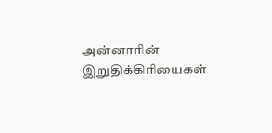அன்னாரின் இறுதிக்கிரியைகள்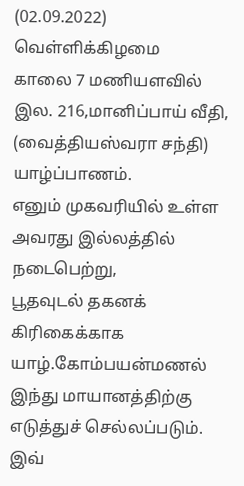(02.09.2022) வெள்ளிக்கிழமை
காலை 7 மணியளவில் இல. 216,மானிப்பாய் வீதி, (வைத்தியஸ்வரா சந்தி) யாழ்ப்பாணம்.
எனும் முகவரியில் உள்ள அவரது இல்லத்தில் நடைபெற்று,
பூதவுடல் தகனக் கிரிகைக்காக யாழ்.கோம்பயன்மணல் இந்து மாயானத்திற்கு எடுத்துச் செல்லப்படும்.
இவ்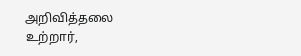அறிவித்தலை உற்றார்,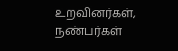உறவினர்கள், நண்பர்கள்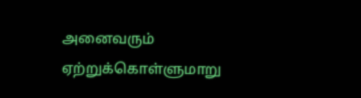அனைவரும் ஏற்றுக்கொள்ளுமாறு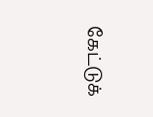கேட்டுக்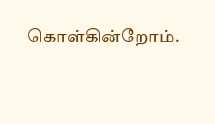கொள்கின்றோம்.